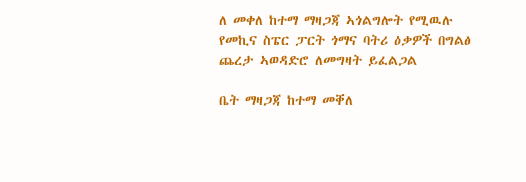ለ መቀለ ከተማ ማዛጋጃ ኣጎልግሎት የሚዉሉ የመኪና ስፔር ፓርት ጎማና ባትሪ ዕቃዎች በግልፅ ጨረታ ኣወዳድሮ ለመግዛት ይፈልጋል

ቤት ማዛጋጃ ከተማ መቐለ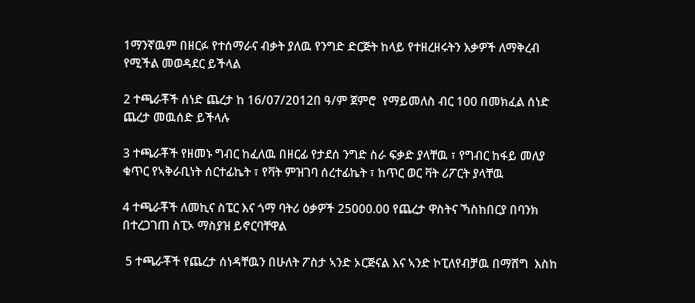1ማንኛዉም በዘርፉ የተሰማራና ብቃት ያለዉ የንግድ ድርጅት ከላይ የተዘረዘሩትን እቃዎች ለማቅረብ የሚችል መወዳደር ይችላል

2 ተጫራቾች ሰነድ ጨረታ ከ 16/07/2012በ ዓ/ም ጀምሮ  የማይመለስ ብር 100 በመክፈል ሰነድ ጨረታ መዉሰድ ይችላሉ

3 ተጫራቾች የዘመኑ ግብር ከፈለዉ በዘርፊ የታደሰ ንግድ ስራ ፍቃድ ያላቸዉ ፣ የግብር ከፋይ መለያ ቁጥር የኣቅራቢነት ሰርተፊኬት ፣ የቫት ምዝገባ ሰረተፊኬት ፣ ከጥር ወር ቫት ሪፖርት ያላቸዉ

4 ተጫራቾች ለመኪና ስፔር እና ጎማ ባትሪ ዕቃዎች 25000.00 የጨረታ ዋስትና ኻስከበርያ በባንክ በተረጋገጠ ስፒኦ ማስያዝ ይኖርባቸዋል

 5 ተጫራቾች የጨረታ ሰነዳቸዉን በሁለት ፖስታ ኣንድ ኦርጅናል እና ኣንድ ኮፒለየብቻዉ በማሸግ  እስከ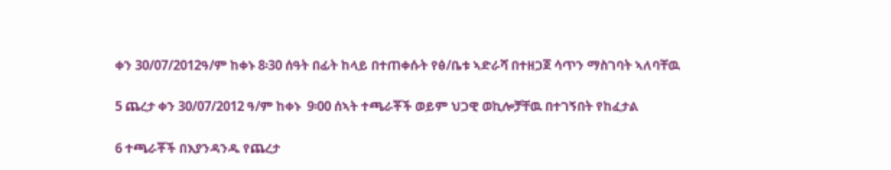ቀን 30/07/2012ዓ/ም ከቀኑ 8፡30 ሰዓት በፊት ከላይ በተጠቀሱት የፅ/ቤቱ ኣድራሻ በተዘጋጀ ሳጥን ማስገባት ኣለባቸዉ

5 ጨረታ ቀን 30/07/2012 ዓ/ም ከቀኑ  9፡00 ሰኣት ተጫራቾች ወይም ህጋዊ ወኪሎቻቸዉ በተገኝበት የከፈታል

6 ተጫራቾች በእያንዳንዱ የጨረታ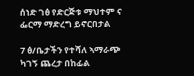ሰነድ ገፅ የድርጅቱ ማህተም ና ፌርማ ማድረግ ይኖርበታል

7 ፅ/ቤታችን የተሻለ ኣማራጭ ካገኝ ጨረታ በከፊል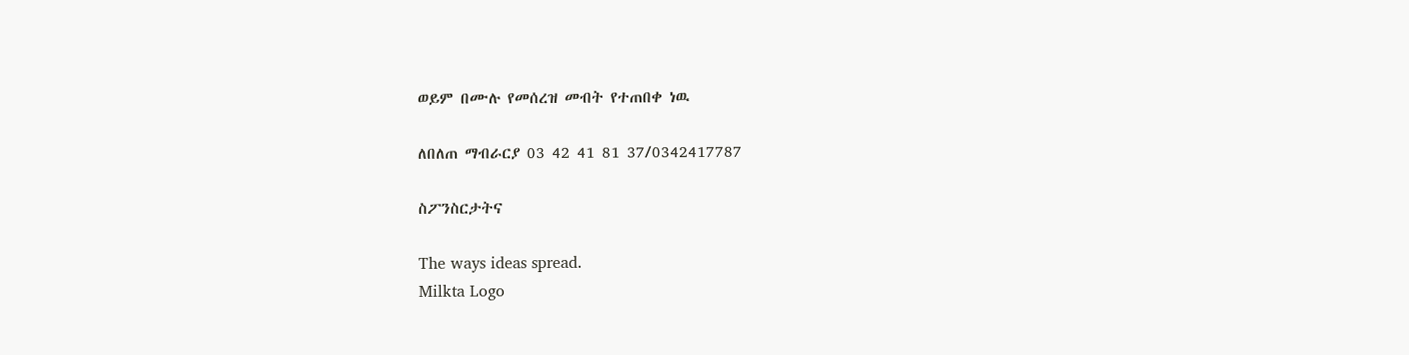ወይም በሙሉ የመሰረዝ መብት የተጠበቀ ነዉ

ለበለጠ ማብራርያ 03 42 41 81 37/0342417787

ስፖንስርታትና

The ways ideas spread.
Milkta Logo